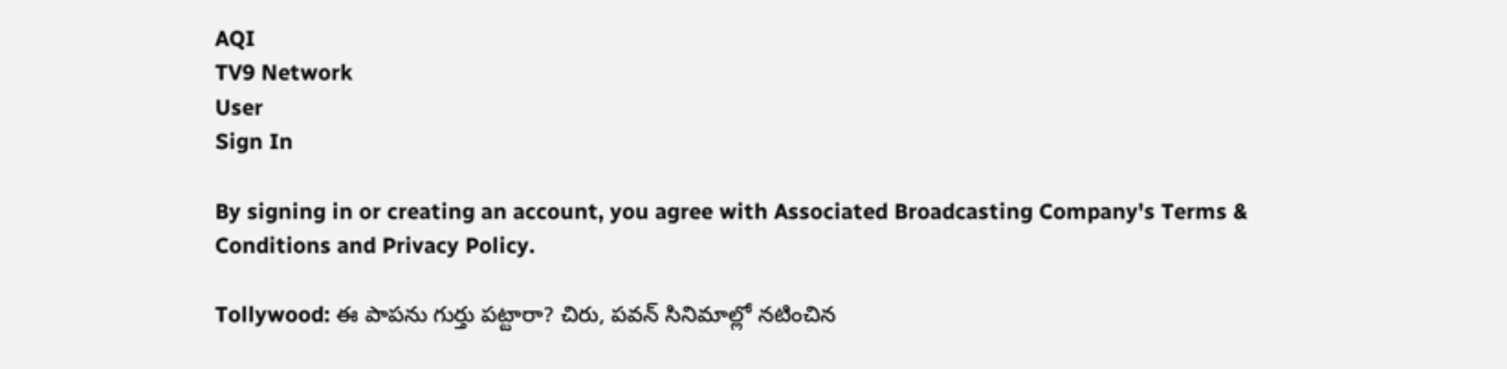AQI
TV9 Network
User
Sign In

By signing in or creating an account, you agree with Associated Broadcasting Company's Terms & Conditions and Privacy Policy.

Tollywood: ఈ పాపను గుర్తు పట్టారా? చిరు, పవన్ సినిమాల్లో నటించిన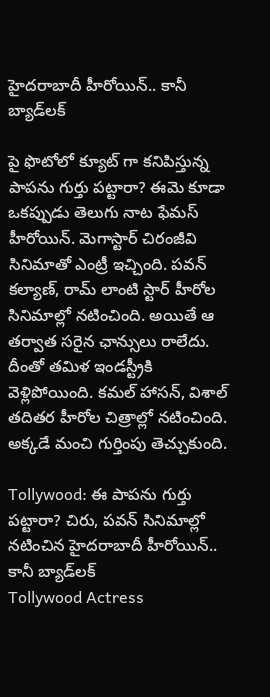హైదరాబాదీ హీరోయిన్.. కానీ బ్యాడ్‌లక్

పై ఫొటోలో క్యూట్ గా కనిపిస్తున్న పాపను గుర్తు పట్టారా? ఈమె కూడా ఒకప్పుడు తెలుగు నాట ఫేమస్ హీరోయిన్. మెగాస్టార్ చిరంజీవి సినిమాతో ఎంట్రీ ఇచ్చింది. పవన్ కల్యాణ్, రామ్ లాంటి స్టార్ హీరోల సినిమాల్లో నటించింది. అయితే ఆ తర్వాత సరైన ఛాన్సులు రాలేదు. దీంతో తమిళ ఇండస్ట్రీకి వెళ్లిపోయింది. కమల్ హాసన్, విశాల్ తదితర హీరోల చిత్రాల్లో నటించింది. అక్కడే మంచి గుర్తింపు తెచ్చుకుంది.

Tollywood: ఈ పాపను గుర్తు పట్టారా? చిరు, పవన్ సినిమాల్లో నటించిన హైదరాబాదీ హీరోయిన్.. కానీ బ్యాడ్‌లక్
Tollywood Actress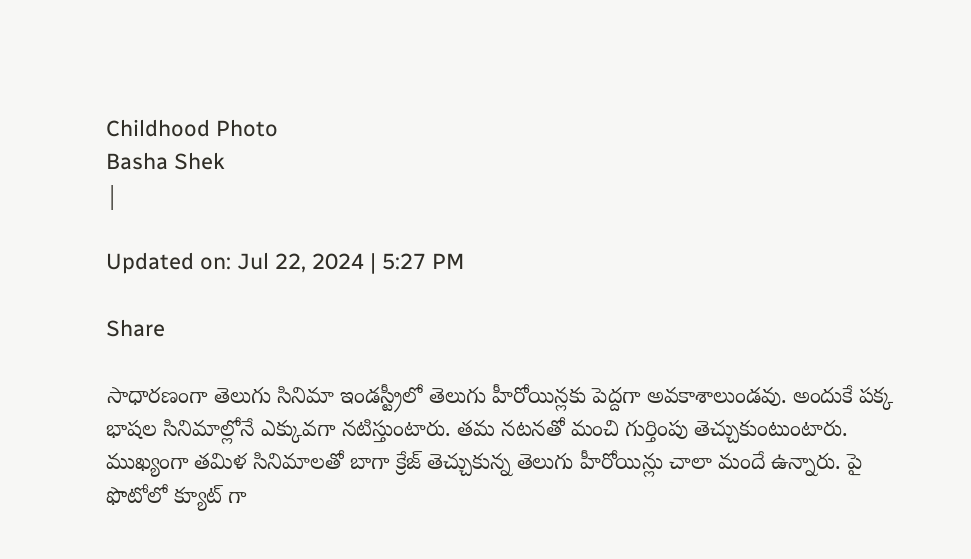Childhood Photo
Basha Shek
|

Updated on: Jul 22, 2024 | 5:27 PM

Share

సాధారణంగా తెలుగు సినిమా ఇండస్ట్రీలో తెలుగు హీరోయిన్లకు పెద్దగా అవకాశాలుండవు. అందుకే పక్క భాషల సినిమాల్లోనే ఎక్కువగా నటిస్తుంటారు. తమ నటనతో మంచి గుర్తింపు తెచ్చుకుంటుంటారు. ముఖ్యంగా తమిళ సినిమాలతో బాగా క్రేజ్ తెచ్చుకున్న తెలుగు హీరోయిన్లు చాలా మందే ఉన్నారు. పై ఫొటోలో క్యూట్ గా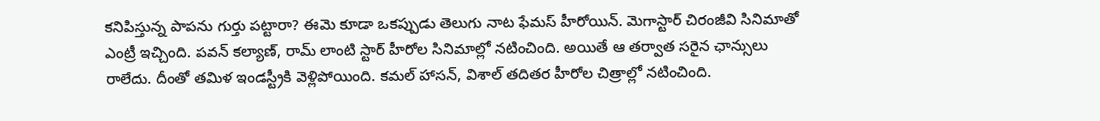కనిపిస్తున్న పాపను గుర్తు పట్టారా? ఈమె కూడా ఒకప్పుడు తెలుగు నాట ఫేమస్ హీరోయిన్. మెగాస్టార్ చిరంజీవి సినిమాతో ఎంట్రీ ఇచ్చింది. పవన్ కల్యాణ్, రామ్ లాంటి స్టార్ హీరోల సినిమాల్లో నటించింది. అయితే ఆ తర్వాత సరైన ఛాన్సులు రాలేదు. దీంతో తమిళ ఇండస్ట్రీకి వెళ్లిపోయింది. కమల్ హాసన్, విశాల్ తదితర హీరోల చిత్రాల్లో నటించింది.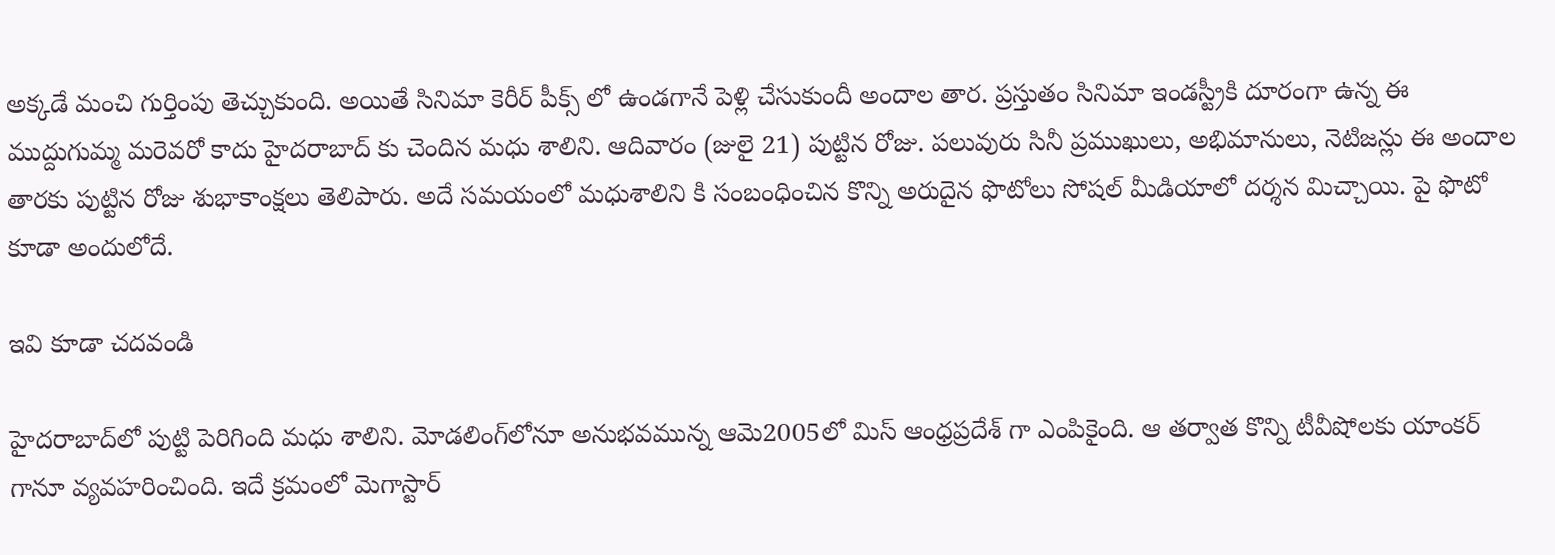అక్కడే మంచి గుర్తింపు తెచ్చుకుంది. అయితే సినిమా కెరీర్ పీక్స్ లో ఉండగానే పెళ్లి చేసుకుందీ అందాల తార. ప్రస్తుతం సినిమా ఇండస్ట్రీకి దూరంగా ఉన్న ఈ ముద్దుగుమ్మ మరెవరో కాదు హైదరాబాద్ కు చెందిన మధు శాలిని. ఆదివారం (జులై 21) పుట్టిన రోజు. పలువురు సినీ ప్రముఖులు, అభిమానులు, నెటిజన్లు ఈ అందాల తారకు పుట్టిన రోజు శుభాకాంక్షలు తెలిపారు. అదే సమయంలో మధుశాలిని కి సంబంధించిన కొన్ని అరుదైన ఫొటోలు సోషల్ మీడియాలో దర్శన మిచ్చాయి. పై ఫొటో కూడా అందులోదే.

ఇవి కూడా చదవండి

హైదరాబాద్‌లో పుట్టి పెరిగింది మధు శాలిని. మోడలింగ్‌లోనూ అనుభవమున్న ఆమె2005లో మిస్ ఆంధ్రప్రదేశ్ గా ఎంపికైంది. ఆ తర్వాత కొన్ని టీవీషోలకు యాంకర్ గానూ వ్యవహరించింది. ఇదే క్రమంలో మెగాస్టార్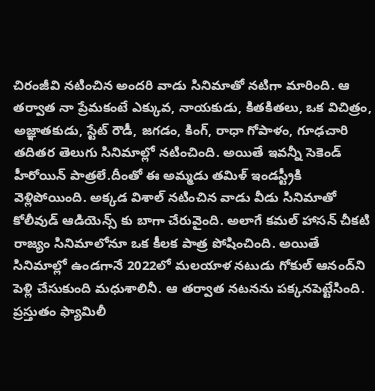చిరంజీవి నటించిన అందరి వాడు సినిమాతో నటిగా మారింది. ఆ తర్వాత నా ప్రేమకంటే ఎక్కువ, నాయకుడు, కితకితలు, ఒక విచిత్రం, అజ్ఞాతకుడు, స్టేట్ రౌడీ, జగడం, కింగ్, రాధా గోపాళం, గూఢచారి తదితర తెలుగు సినిమాల్లో నటించింది. అయితే ఇవన్నీ సెకెండ్ హీరోయిన్ పాత్రలే.దీంతో ఈ అమ్మడు తమిళ్ ఇండస్ట్రీకి వెళ్లిపోయింది. అక్కడ విశాల్ నటించిన వాడు వీడు సినిమాతో కోలీవుడ్ ఆడియెన్స్ కు బాగా చేరువైంది. అలాగే కమల్ హాసన్ చీకటి రాజ్యం సినిమాలోనూ ఒక కీలక పాత్ర పోషించింది. అయితే సినిమాల్లో ఉండగానే 2022లో మలయాళ నటుడు గోకుల్ ఆనంద్‌ని పెళ్లి చేసుకుంది మధుశాలినీ. ఆ తర్వాత నటనను పక్కనపెట్టేసింది. ప్రస్తుతం ఫ్యామిలీ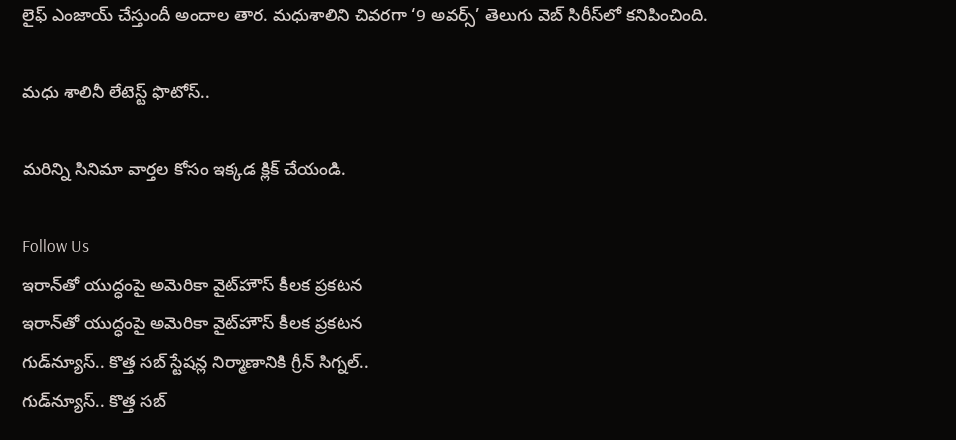లైఫ్ ఎంజాయ్ చేస్తుందీ అందాల తార. మధుశాలిని చివరగా ‘9 అవర్స్’ తెలుగు వెబ్ సిరీస్‌లో కనిపించింది.

మధు శాలినీ లేటెస్ట్ ఫొటోస్..

మరిన్ని సినిమా వార్తల కోసం ఇక్కడ క్లిక్ చేయండి.

Follow Us
ఇరాన్‌తో యుద్ధంపై అమెరికా వైట్‌హౌస్ కీలక ప్రకటన
ఇరాన్‌తో యుద్ధంపై అమెరికా వైట్‌హౌస్ కీలక ప్రకటన
గుడ్‌న్యూస్‌.. కొత్త సబ్ స్టేషన్ల నిర్మాణానికి గ్రీన్ సిగ్నల్..
గుడ్‌న్యూస్‌.. కొత్త సబ్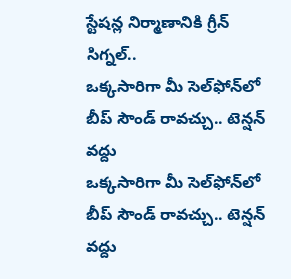స్టేషన్ల నిర్మాణానికి గ్రీన్ సిగ్నల్..
ఒక్కసారిగా మీ సెల్‌ఫోన్‌లో బీప్ సౌండ్ రావచ్చు.. టెన్షన్‌ వద్దు
ఒక్కసారిగా మీ సెల్‌ఫోన్‌లో బీప్ సౌండ్ రావచ్చు.. టెన్షన్‌ వద్దు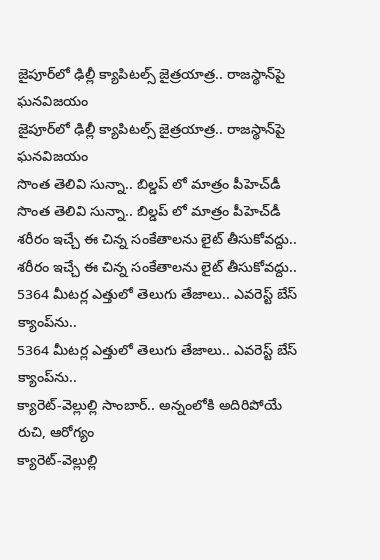జైపూర్‌లో ఢిల్లీ క్యాపిటల్స్ జైత్రయాత్ర.. రాజస్థాన్‌పై ఘనవిజయం
జైపూర్‌లో ఢిల్లీ క్యాపిటల్స్ జైత్రయాత్ర.. రాజస్థాన్‌పై ఘనవిజయం
సొంత తెలివి సున్నా.. బిల్డప్ లో మాత్రం పీహెచ్‌డీ
సొంత తెలివి సున్నా.. బిల్డప్ లో మాత్రం పీహెచ్‌డీ
శరీరం ఇచ్చే ఈ చిన్న సంకేతాలను లైట్ తీసుకోవద్దు..
శరీరం ఇచ్చే ఈ చిన్న సంకేతాలను లైట్ తీసుకోవద్దు..
5364 మీటర్ల ఎత్తులో తెలుగు తేజాలు.. ఎవరెస్ట్ బేస్ క్యాంప్‌ను..
5364 మీటర్ల ఎత్తులో తెలుగు తేజాలు.. ఎవరెస్ట్ బేస్ క్యాంప్‌ను..
క్యారెట్-వెల్లుల్లి సాంబార్.. అన్నంలోకి అదిరిపోయే రుచి, ఆరోగ్యం
క్యారెట్-వెల్లుల్లి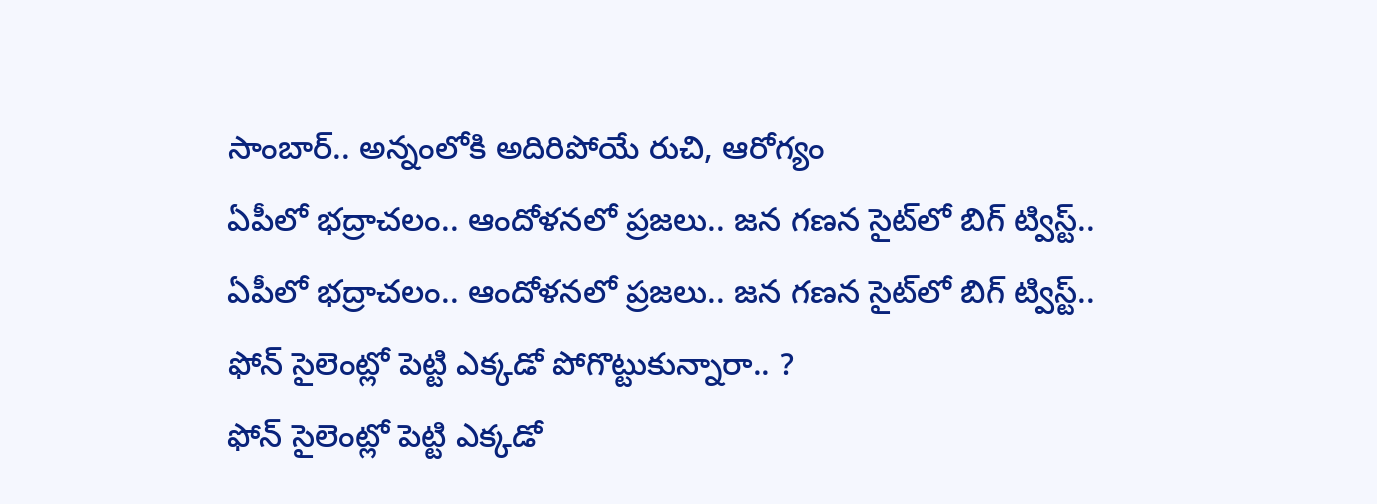సాంబార్.. అన్నంలోకి అదిరిపోయే రుచి, ఆరోగ్యం
ఏపీలో భద్రాచలం.. ఆందోళనలో ప్రజలు.. జన గణన సైట్‌లో బిగ్ ట్విస్ట్..
ఏపీలో భద్రాచలం.. ఆందోళనలో ప్రజలు.. జన గణన సైట్‌లో బిగ్ ట్విస్ట్..
ఫోన్ సైలెంట్లో పెట్టి ఎక్కడో పోగొట్టుకున్నారా.. ?
ఫోన్ సైలెంట్లో పెట్టి ఎక్కడో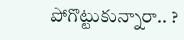పోగొట్టుకున్నారా.. ?